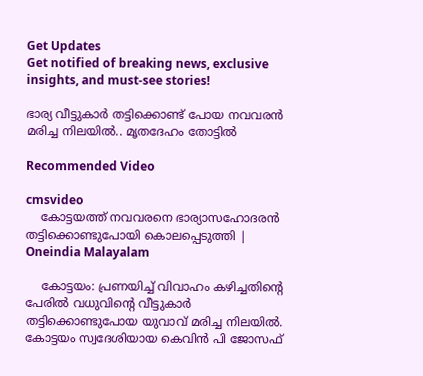Get Updates
Get notified of breaking news, exclusive insights, and must-see stories!

ഭാര്യ വീട്ടുകാർ തട്ടിക്കൊണ്ട് പോയ നവവരൻ മരിച്ച നിലയിൽ.. മൃതദേഹം തോട്ടിൽ

Recommended Video

cmsvideo
    കോട്ടയത്ത് നവവരനെ ഭാര്യാസഹോദരന്‍ തട്ടിക്കൊണ്ടുപോയി കൊലപ്പെടുത്തി | Oneindia Malayalam

    കോട്ടയം: പ്രണയിച്ച് വിവാഹം കഴിച്ചതിന്റെ പേരില്‍ വധുവിന്റെ വീട്ടുകാര്‍ തട്ടിക്കൊണ്ടുപോയ യുവാവ് മരിച്ച നിലയില്‍. കോട്ടയം സ്വദേശിയായ കെവിന്‍ പി ജോസഫ്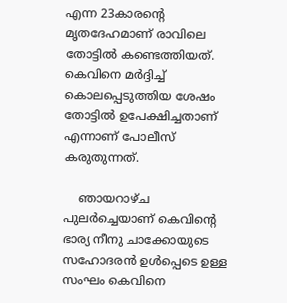എന്ന 23കാരന്റെ മൃതദേഹമാണ് രാവിലെ തോട്ടില്‍ കണ്ടെത്തിയത്. കെവിനെ മര്‍ദ്ദിച്ച് കൊലപ്പെടുത്തിയ ശേഷം തോട്ടില്‍ ഉപേക്ഷിച്ചതാണ് എന്നാണ് പോലീസ് കരുതുന്നത്.

    ഞായറാഴ്ച പുലര്‍ച്ചെയാണ് കെവിന്റെ ഭാര്യ നീനു ചാക്കോയുടെ സഹോദരന്‍ ഉള്‍പ്പെടെ ഉള്ള സംഘം കെവിനെ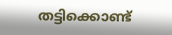തട്ടിക്കൊണ്ട്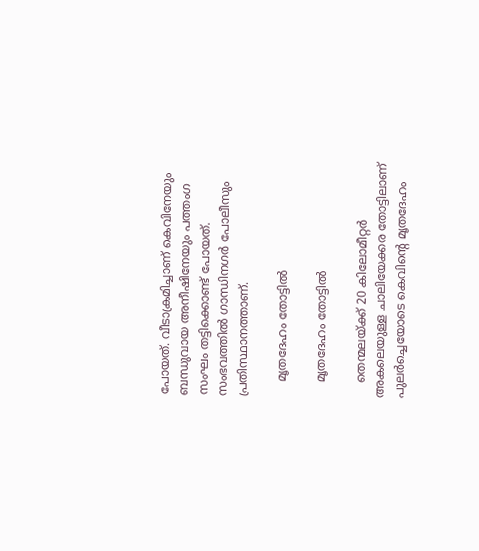പോയത്. വീടാക്രമിച്ചാണ് കെവിനേയും ബന്ധുവായ അനീഷിനേയും പത്തംഗ സംഘം തട്ടിക്കൊണ്ട് പോയത്. സംഭവത്തില്‍ ഗാന്ധിനഗര്‍ പോലീസും പ്രതിസ്ഥാനത്താണ്.

    മൃതദേഹം തോട്ടിൽ

    മൃതദേഹം തോട്ടിൽ

    തെന്മലയ്ക്ക് 20 കിലോമീറ്റര്‍ അകലെയുള്ള ചാലിയേക്കര തോട്ടിലാണ് പുലര്‍ച്ചെയോടെ കെവിന്റെ മൃതദേഹം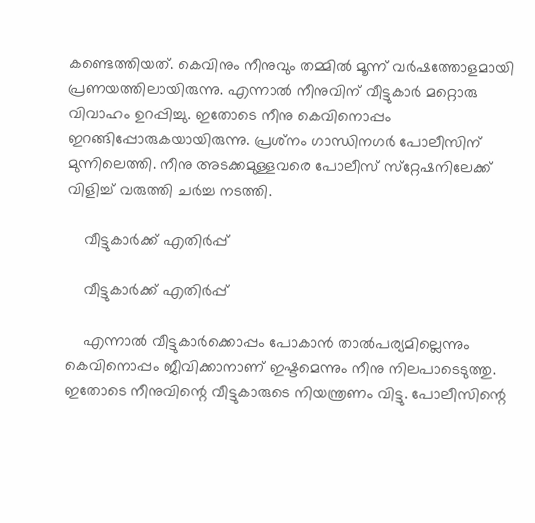കണ്ടെത്തിയത്. കെവിനും നീനുവും തമ്മില്‍ മൂന്ന് വര്‍ഷത്തോളമായി പ്രണയത്തിലായിരുന്നു. എന്നാല്‍ നീനുവിന് വീട്ടുകാര്‍ മറ്റൊരു വിവാഹം ഉറപ്പിച്ചു. ഇതോടെ നീനു കെവിനൊപ്പം ഇറങ്ങിപ്പോരുകയായിരുന്നു. പ്രശ്‌നം ഗാന്ധിനഗര്‍ പോലീസിന് മുന്നിലെത്തി. നീനു അടക്കമുള്ളവരെ പോലീസ് സ്‌റ്റേഷനിലേക്ക് വിളിച്ച് വരുത്തി ചര്‍ച്ച നടത്തി.

    വീട്ടുകാർക്ക് എതിർപ്പ്

    വീട്ടുകാർക്ക് എതിർപ്പ്

    എന്നാല്‍ വീട്ടുകാര്‍ക്കൊപ്പം പോകാന്‍ താല്‍പര്യമില്ലെന്നും കെവിനൊപ്പം ജീവിക്കാനാണ് ഇഷ്ടമെന്നും നീനു നിലപാടെടുത്തു. ഇതോടെ നീനുവിന്റെ വീട്ടുകാരുടെ നിയന്ത്രണം വിട്ടു. പോലീസിന്റെ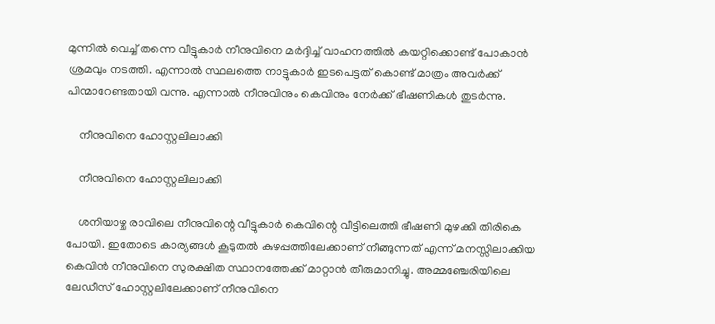മുന്നില്‍ വെച്ച് തന്നെ വീട്ടുകാര്‍ നീനുവിനെ മര്‍ദ്ദിച്ച് വാഹനത്തില്‍ കയറ്റിക്കൊണ്ട് പോകാന്‍ ശ്രമവും നടത്തി. എന്നാല്‍ സ്ഥലത്തെ നാട്ടുകാര്‍ ഇടപെട്ടത് കൊണ്ട് മാത്രം അവര്‍ക്ക് പിന്മാറേണ്ടതായി വന്നു. എന്നാല്‍ നീനുവിനും കെവിനും നേര്‍ക്ക് ഭീഷണികള്‍ തുടര്‍ന്നു.

    നീനുവിനെ ഹോസ്റ്റലിലാക്കി

    നീനുവിനെ ഹോസ്റ്റലിലാക്കി

    ശനിയാഴ്ച രാവിലെ നീനുവിന്റെ വീട്ടുകാര്‍ കെവിന്റെ വീട്ടിലെത്തി ഭീഷണി മുഴക്കി തിരികെ പോയി. ഇതോടെ കാര്യങ്ങള്‍ കൂടുതല്‍ കുഴപ്പത്തിലേക്കാണ് നീങ്ങുന്നത് എന്ന് മനസ്സിലാക്കിയ കെവിന്‍ നീനുവിനെ സുരക്ഷിത സ്ഥാനത്തേക്ക് മാറ്റാന്‍ തീരുമാനിച്ചു. അമ്മഞ്ചേരിയിലെ ലേഡീസ് ഹോസ്റ്റലിലേക്കാണ് നീനുവിനെ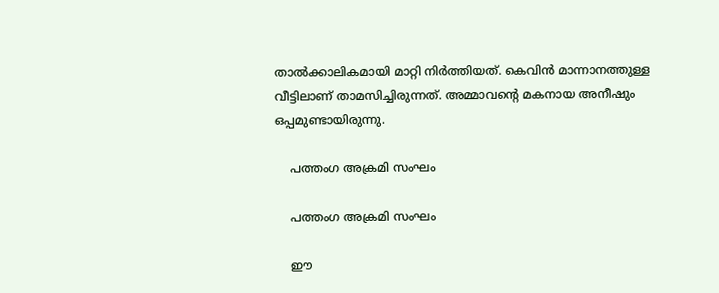താല്‍ക്കാലികമായി മാറ്റി നിര്‍ത്തിയത്. കെവിന്‍ മാന്നാനത്തുള്ള വീട്ടിലാണ് താമസിച്ചിരുന്നത്. അമ്മാവന്റെ മകനായ അനീഷും ഒപ്പമുണ്ടായിരുന്നു.

    പത്തംഗ അക്രമി സംഘം

    പത്തംഗ അക്രമി സംഘം

    ഈ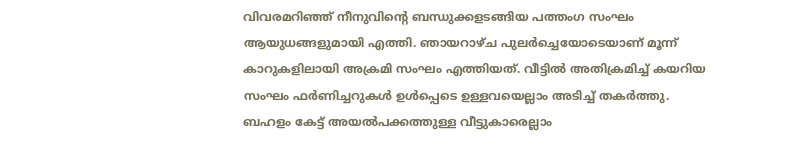വിവരമറിഞ്ഞ് നീനുവിന്റെ ബന്ധുക്കളടങ്ങിയ പത്തംഗ സംഘം ആയുധങ്ങളുമായി എത്തി. ഞായറാഴ്ച പുലര്‍ച്ചെയോടെയാണ് മൂന്ന് കാറുകളിലായി അക്രമി സംഘം എത്തിയത്. വീട്ടില്‍ അതിക്രമിച്ച് കയറിയ സംഘം ഫര്‍ണിച്ചറുകള്‍ ഉള്‍പ്പെടെ ഉള്ളവയെല്ലാം അടിച്ച് തകര്‍ത്തു. ബഹളം കേട്ട് അയല്‍പക്കത്തുള്ള വീട്ടുകാരെല്ലാം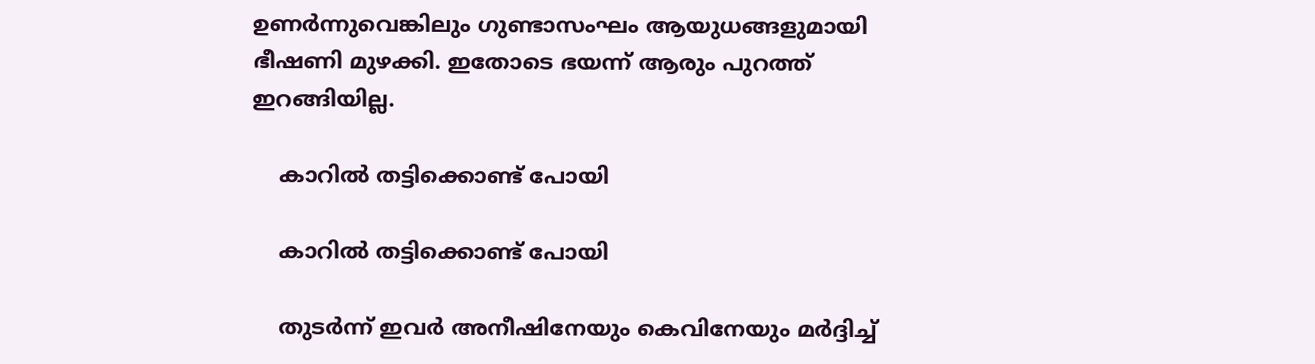ഉണര്‍ന്നുവെങ്കിലും ഗുണ്ടാസംഘം ആയുധങ്ങളുമായി ഭീഷണി മുഴക്കി. ഇതോടെ ഭയന്ന് ആരും പുറത്ത് ഇറങ്ങിയില്ല.

    കാറിൽ തട്ടിക്കൊണ്ട് പോയി

    കാറിൽ തട്ടിക്കൊണ്ട് പോയി

    തുടര്‍ന്ന് ഇവര്‍ അനീഷിനേയും കെവിനേയും മര്‍ദ്ദിച്ച്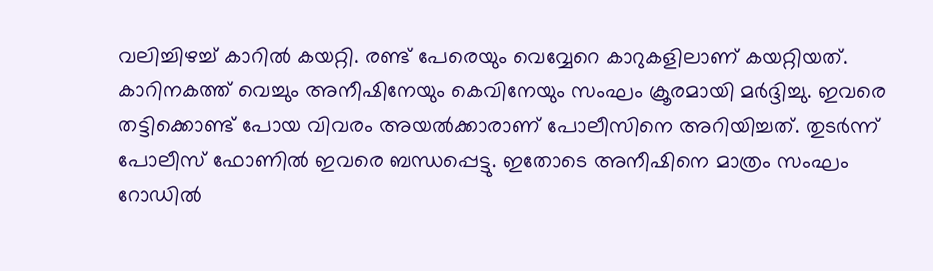വലിച്ചിഴച്ച് കാറില്‍ കയറ്റി. രണ്ട് പേരെയും വെവ്വേറെ കാറുകളിലാണ് കയറ്റിയത്. കാറിനകത്ത് വെച്ചും അനീഷിനേയും കെവിനേയും സംഘം ക്രൂരമായി മര്‍ദ്ദിച്ചു. ഇവരെ തട്ടിക്കൊണ്ട് പോയ വിവരം അയല്‍ക്കാരാണ് പോലീസിനെ അറിയിച്ചത്. തുടര്‍ന്ന് പോലീസ് ഫോണില്‍ ഇവരെ ബന്ധപ്പെട്ടു. ഇതോടെ അനീഷിനെ മാത്രം സംഘം റോഡില്‍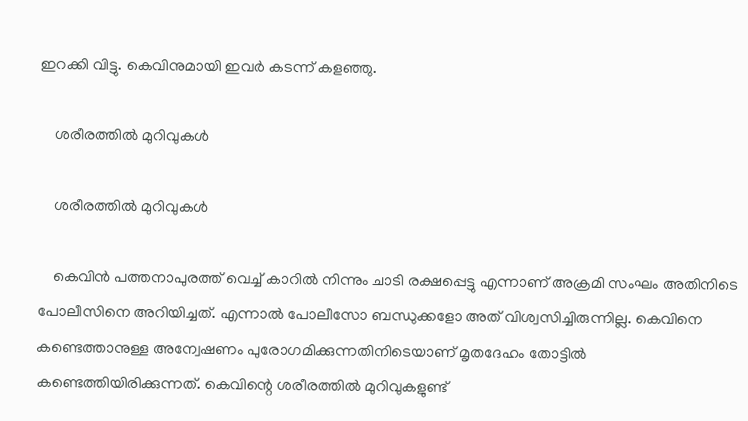ഇറക്കി വിട്ടു. കെവിനുമായി ഇവര്‍ കടന്ന് കളഞ്ഞു.

    ശരീരത്തിൽ മുറിവുകൾ

    ശരീരത്തിൽ മുറിവുകൾ

    കെവിന്‍ പത്തനാപുരത്ത് വെച്ച് കാറില്‍ നിന്നും ചാടി രക്ഷപ്പെട്ടു എന്നാണ് അക്രമി സംഘം അതിനിടെ പോലീസിനെ അറിയിച്ചത്. എന്നാല്‍ പോലീസോ ബന്ധുക്കളോ അത് വിശ്വസിച്ചിരുന്നില്ല. കെവിനെ കണ്ടെത്താനുള്ള അന്വേഷണം പുരോഗമിക്കുന്നതിനിടെയാണ് മൃതദേഹം തോട്ടില്‍ കണ്ടെത്തിയിരിക്കുന്നത്. കെവിന്റെ ശരീരത്തില്‍ മുറിവുകളുണ്ട്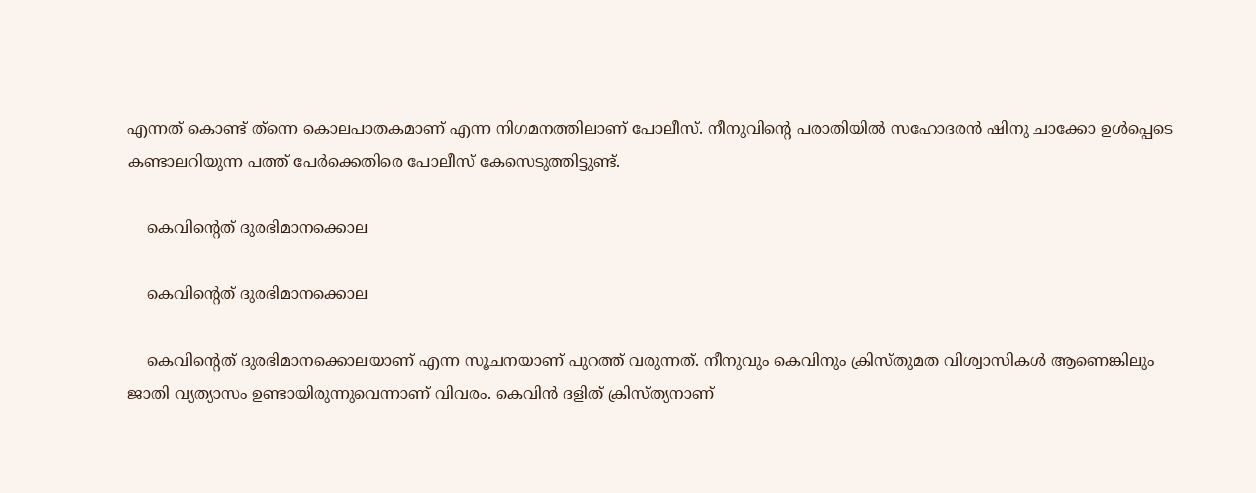എന്നത് കൊണ്ട് ത്‌ന്നെ കൊലപാതകമാണ് എന്ന നിഗമനത്തിലാണ് പോലീസ്. നീനുവിന്റെ പരാതിയില്‍ സഹോദരന്‍ ഷിനു ചാക്കോ ഉള്‍പ്പെടെ കണ്ടാലറിയുന്ന പത്ത് പേര്‍ക്കെതിരെ പോലീസ് കേസെടുത്തിട്ടുണ്ട്.

    കെവിന്റെത് ദുരഭിമാനക്കൊല

    കെവിന്റെത് ദുരഭിമാനക്കൊല

    കെവിന്റെത് ദുരഭിമാനക്കൊലയാണ് എന്ന സൂചനയാണ് പുറത്ത് വരുന്നത്. നീനുവും കെവിനും ക്രിസ്തുമത വിശ്വാസികൾ ആണെങ്കിലും ജാതി വ്യത്യാസം ഉണ്ടായിരുന്നുവെന്നാണ് വിവരം. കെവിൻ ദളിത് ക്രിസ്ത്യനാണ്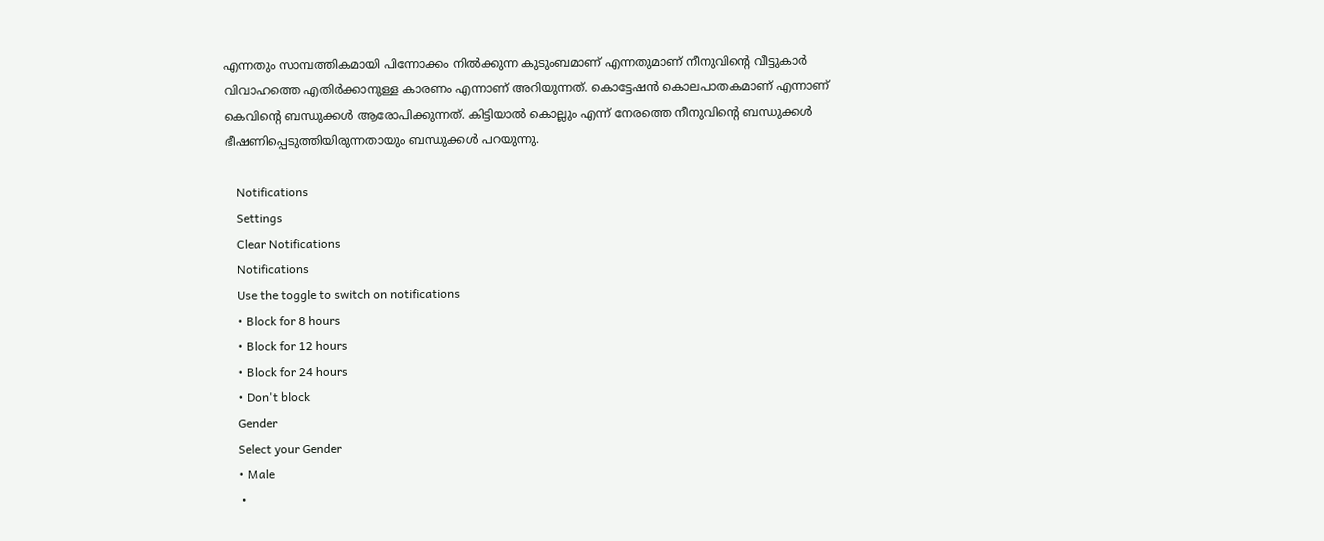എന്നതും സാമ്പത്തികമായി പിന്നോക്കം നിൽക്കുന്ന കുടുംബമാണ് എന്നതുമാണ് നീനുവിന്റെ വീട്ടുകാർ വിവാഹത്തെ എതിർക്കാനുള്ള കാരണം എന്നാണ് അറിയുന്നത്. കൊട്ടേഷൻ കൊലപാതകമാണ് എന്നാണ് കെവിന്റെ ബന്ധുക്കൾ ആരോപിക്കുന്നത്. കിട്ടിയാൽ കൊല്ലും എന്ന് നേരത്തെ നീനുവിന്റെ ബന്ധുക്കൾ ഭീഷണിപ്പെടുത്തിയിരുന്നതായും ബന്ധുക്കൾ പറയുന്നു.

    Notifications
    Settings
    Clear Notifications
    Notifications
    Use the toggle to switch on notifications
    • Block for 8 hours
    • Block for 12 hours
    • Block for 24 hours
    • Don't block
    Gender
    Select your Gender
    • Male
    •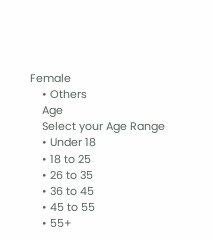Female
    • Others
    Age
    Select your Age Range
    • Under 18
    • 18 to 25
    • 26 to 35
    • 36 to 45
    • 45 to 55
    • 55+